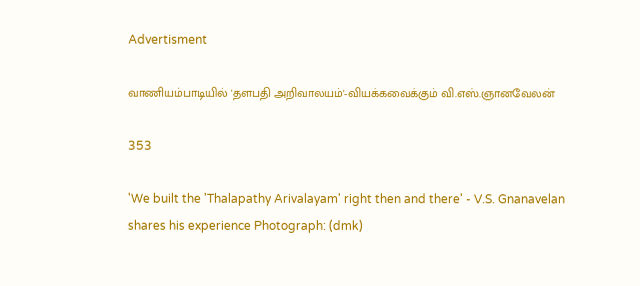Advertisment

வாணியம்பாடியில் 'தளபதி அறிவாலயம்'-வியக்கவைக்கும் வி.எஸ்.ஞானவேலன்

353

'We built the 'Thalapathy Arivalayam' right then and there' - V.S. Gnanavelan shares his experience Photograph: (dmk)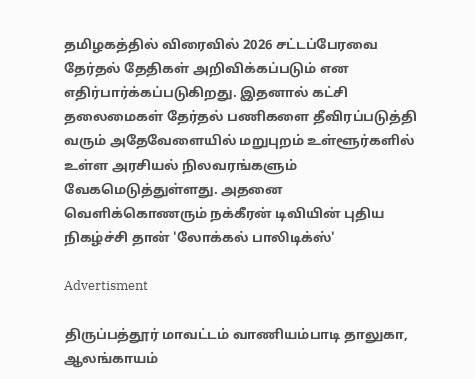தமிழகத்தில் விரைவில் 2026 சட்டப்பேரவை தேர்தல் தேதிகள் அறிவிக்கப்படும் என எதிர்பார்க்கப்படுகிறது. இதனால் கட்சி தலைமைகள் தேர்தல் பணிகளை தீவிரப்படுத்தி வரும் அதேவேளையில் மறுபுறம் உள்ளூர்களில் உள்ள அரசியல் நிலவரங்களும் வேகமெடுத்துள்ளது. அதனை வெளிக்கொணரும் நக்கீரன் டிவியின் புதிய நிகழ்ச்சி தான் 'லோக்கல் பாலிடிக்ஸ்'

Advertisment

திருப்பத்தூர் மாவட்டம் வாணியம்பாடி தாலுகா, ஆலங்காயம்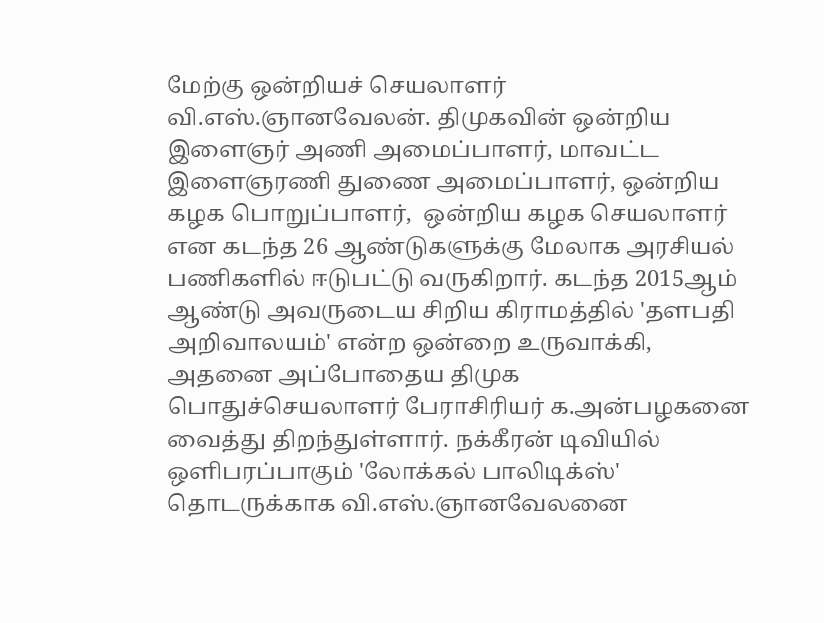மேற்கு ஒன்றியச் செயலாளர் வி.எஸ்.ஞானவேலன். திமுகவின் ஒன்றிய இளைஞர் அணி அமைப்பாளர், மாவட்ட இளைஞரணி துணை அமைப்பாளர், ஒன்றிய கழக பொறுப்பாளர்,  ஒன்றிய கழக செயலாளர் என கடந்த 26 ஆண்டுகளுக்கு மேலாக அரசியல் பணிகளில் ஈடுபட்டு வருகிறார். கடந்த 2015ஆம் ஆண்டு அவருடைய சிறிய கிராமத்தில் 'தளபதி அறிவாலயம்' என்ற ஒன்றை உருவாக்கி, அதனை அப்போதைய திமுக பொதுச்செயலாளர் பேராசிரியர் க.அன்பழகனை வைத்து திறந்துள்ளார். நக்கீரன் டிவியில் ஒளிபரப்பாகும் 'லோக்கல் பாலிடிக்ஸ்' தொடருக்காக வி.எஸ்.ஞானவேலனை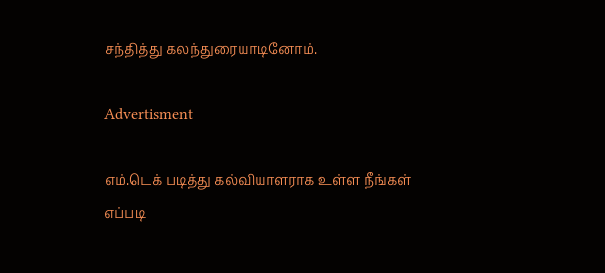சந்தித்து கலந்துரையாடினோம்.

Advertisment

எம்.டெக் படித்து கல்வியாளராக உள்ள நீங்கள் எப்படி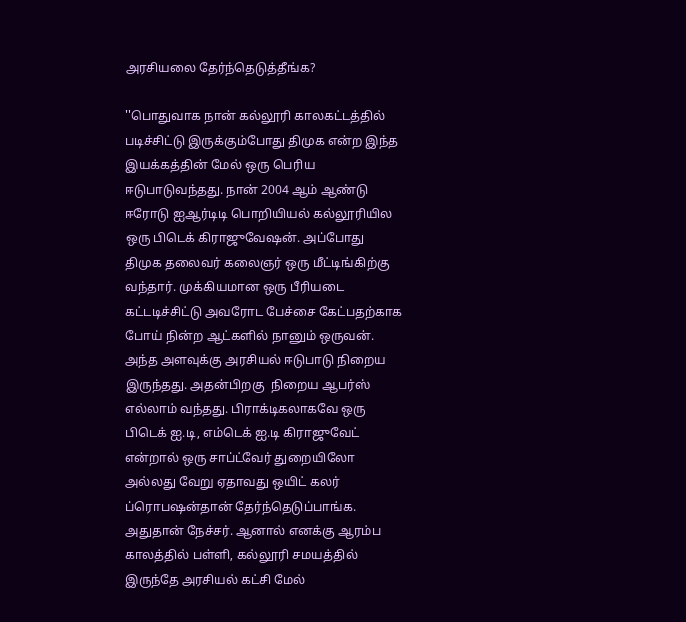அரசியலை தேர்ந்தெடுத்தீங்க?

''பொதுவாக நான் கல்லூரி காலகட்டத்தில் படிச்சிட்டு இருக்கும்போது திமுக என்ற இந்த இயக்கத்தின் மேல் ஒரு பெரிய ஈடுபாடுவந்தது. நான் 2004 ஆம் ஆண்டு ஈரோடு ஐஆர்டிடி பொறியியல் கல்லூரியில ஒரு பிடெக் கிராஜுவேஷன். அப்போது திமுக தலைவர் கலைஞர் ஒரு மீட்டிங்கிற்கு வந்தார். முக்கியமான ஒரு பீரியடை கட்டடிச்சிட்டு அவரோட பேச்சை கேட்பதற்காக போய் நின்ற ஆட்களில் நானும் ஒருவன். அந்த அளவுக்கு அரசியல் ஈடுபாடு நிறைய இருந்தது. அதன்பிறகு  நிறைய ஆபர்ஸ் எல்லாம் வந்தது. பிராக்டிகலாகவே ஒரு பிடெக் ஐ.டி, எம்டெக் ஐ.டி கிராஜுவேட் என்றால் ஒரு சாப்ட்வேர் துறையிலோ அல்லது வேறு ஏதாவது ஒயிட் கலர் ப்ரொபஷன்தான் தேர்ந்தெடுப்பாங்க. அதுதான் நேச்சர். ஆனால் எனக்கு ஆரம்ப காலத்தில் பள்ளி, கல்லூரி சமயத்தில் இருந்தே அரசியல் கட்சி மேல்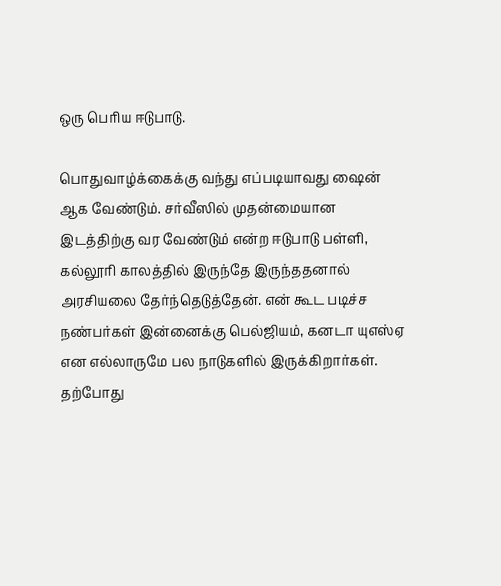ஒரு பெரிய ஈடுபாடு.

பொதுவாழ்க்கைக்கு வந்து எப்படியாவது ஷைன் ஆக வேண்டும். சர்வீஸில் முதன்மையான இடத்திற்கு வர வேண்டும் என்ற ஈடுபாடு பள்ளி, கல்லூரி காலத்தில் இருந்தே இருந்ததனால் அரசியலை தேர்ந்தெடுத்தேன். என் கூட படிச்ச நண்பர்கள் இன்னைக்கு பெல்ஜியம், கனடா யுஎஸ்ஏ என எல்லாருமே பல நாடுகளில் இருக்கிறார்கள். தற்போது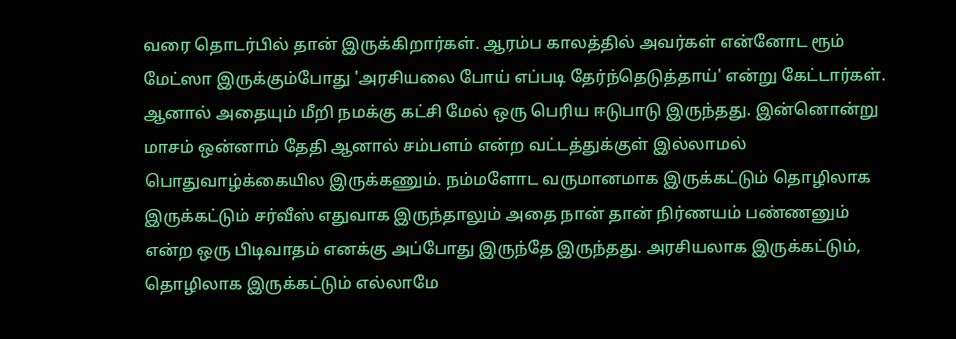வரை தொடர்பில் தான் இருக்கிறார்கள். ஆரம்ப காலத்தில் அவர்கள் என்னோட ரூம் மேட்ஸா இருக்கும்போது 'அரசியலை போய் எப்படி தேர்ந்தெடுத்தாய்' என்று கேட்டார்கள். ஆனால் அதையும் மீறி நமக்கு கட்சி மேல் ஒரு பெரிய ஈடுபாடு இருந்தது. இன்னொன்று மாசம் ஒன்னாம் தேதி ஆனால் சம்பளம் என்ற வட்டத்துக்குள் இல்லாமல் பொதுவாழ்க்கையில இருக்கணும். நம்மளோட வருமானமாக இருக்கட்டும் தொழிலாக இருக்கட்டும் சர்வீஸ் எதுவாக இருந்தாலும் அதை நான் தான் நிர்ணயம் பண்ணனும் என்ற ஒரு பிடிவாதம் எனக்கு அப்போது இருந்தே இருந்தது. அரசியலாக இருக்கட்டும், தொழிலாக இருக்கட்டும் எல்லாமே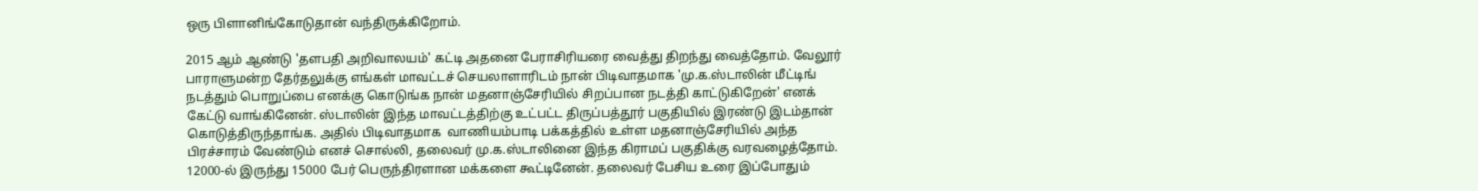ஒரு பிளானிங்கோடுதான் வந்திருக்கிறோம்.

2015 ஆம் ஆண்டு 'தளபதி அறிவாலயம்' கட்டி அதனை பேராசிரியரை வைத்து திறந்து வைத்தோம். வேலூர் பாராளுமன்ற தேர்தலுக்கு எங்கள் மாவட்டச் செயலாளாரிடம் நான் பிடிவாதமாக 'மு.க.ஸ்டாலின் மீட்டிங் நடத்தும் பொறுப்பை எனக்கு கொடுங்க நான் மதனாஞ்சேரியில் சிறப்பான நடத்தி காட்டுகிறேன்' எனக் கேட்டு வாங்கினேன். ஸ்டாலின் இந்த மாவட்டத்திற்கு உட்பட்ட திருப்பத்தூர் பகுதியில் இரண்டு இடம்தான் கொடுத்திருந்தாங்க. அதில் பிடிவாதமாக  வாணியம்பாடி பக்கத்தில் உள்ள மதனாஞ்சேரியில் அந்த பிரச்சாரம் வேண்டும் எனச் சொல்லி, தலைவர் மு.க.ஸ்டாலினை இந்த கிராமப் பகுதிக்கு வரவழைத்தோம். 12000-ல் இருந்து 15000 பேர் பெருந்திரளான மக்களை கூட்டினேன். தலைவர் பேசிய உரை இப்போதும்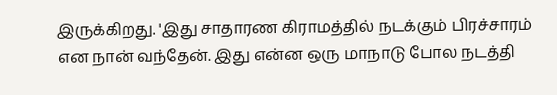இருக்கிறது. 'இது சாதாரண கிராமத்தில் நடக்கும் பிரச்சாரம் என நான் வந்தேன். இது என்ன ஒரு மாநாடு போல நடத்தி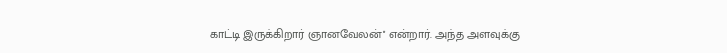காட்டி இருக்கிறார் ஞானவேலன்'' என்றார். அந்த அளவுக்கு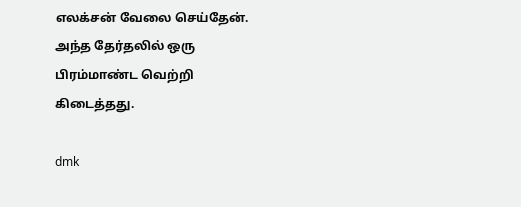எலக்சன் வேலை செய்தேன். அந்த தேர்தலில் ஒரு பிரம்மாண்ட வெற்றி கிடைத்தது.

dmk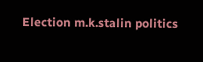Election m.k.stalin politics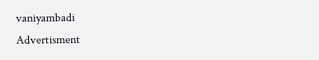vaniyambadi
Advertisment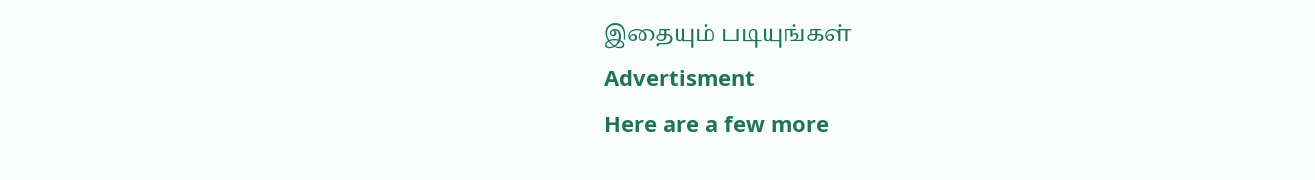இதையும் படியுங்கள்
Advertisment
Here are a few more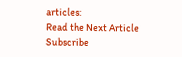articles:
Read the Next Article
Subscribe